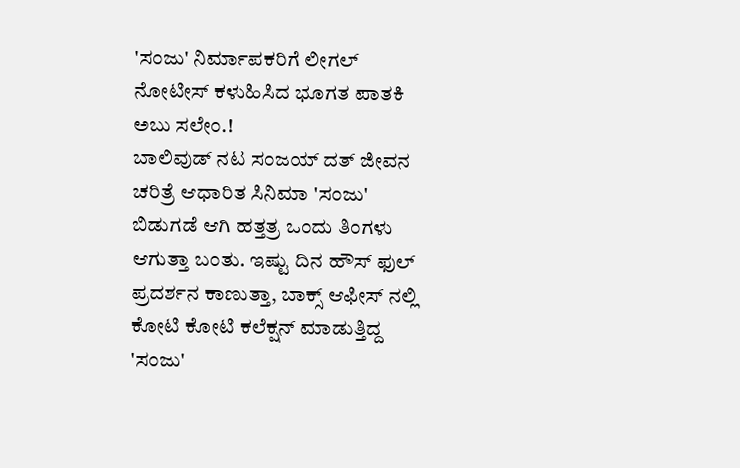'ಸಂಜು' ನಿರ್ಮಾಪಕರಿಗೆ ಲೀಗಲ್ ನೋಟೀಸ್ ಕಳುಹಿಸಿದ ಭೂಗತ ಪಾತಕಿ ಅಬು ಸಲೇಂ.!
ಬಾಲಿವುಡ್ ನಟ ಸಂಜಯ್ ದತ್ ಜೀವನ ಚರಿತ್ರೆ ಆಧಾರಿತ ಸಿನಿಮಾ 'ಸಂಜು' ಬಿಡುಗಡೆ ಆಗಿ ಹತ್ತತ್ರ ಒಂದು ತಿಂಗಳು ಆಗುತ್ತಾ ಬಂತು. ಇಷ್ಟು ದಿನ ಹೌಸ್ ಫುಲ್ ಪ್ರದರ್ಶನ ಕಾಣುತ್ತಾ, ಬಾಕ್ಸ್ ಆಫೀಸ್ ನಲ್ಲಿ ಕೋಟಿ ಕೋಟಿ ಕಲೆಕ್ಷನ್ ಮಾಡುತ್ತಿದ್ದ 'ಸಂಜು'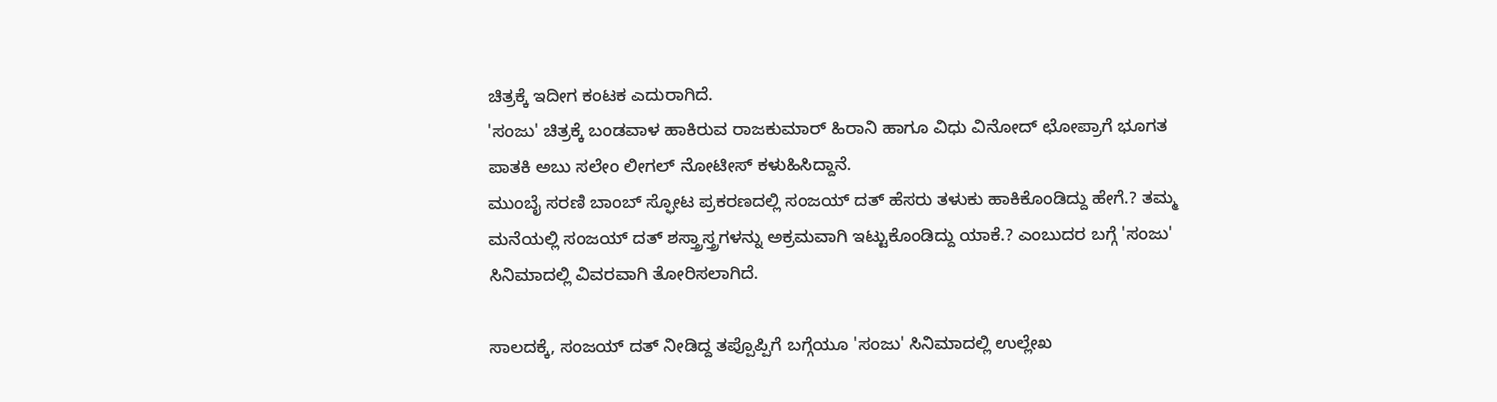ಚಿತ್ರಕ್ಕೆ ಇದೀಗ ಕಂಟಕ ಎದುರಾಗಿದೆ.
'ಸಂಜು' ಚಿತ್ರಕ್ಕೆ ಬಂಡವಾಳ ಹಾಕಿರುವ ರಾಜಕುಮಾರ್ ಹಿರಾನಿ ಹಾಗೂ ವಿಧು ವಿನೋದ್ ಛೋಪ್ರಾಗೆ ಭೂಗತ ಪಾತಕಿ ಅಬು ಸಲೇಂ ಲೀಗಲ್ ನೋಟೀಸ್ ಕಳುಹಿಸಿದ್ದಾನೆ.
ಮುಂಬೈ ಸರಣಿ ಬಾಂಬ್ ಸ್ಫೋಟ ಪ್ರಕರಣದಲ್ಲಿ ಸಂಜಯ್ ದತ್ ಹೆಸರು ತಳುಕು ಹಾಕಿಕೊಂಡಿದ್ದು ಹೇಗೆ.? ತಮ್ಮ ಮನೆಯಲ್ಲಿ ಸಂಜಯ್ ದತ್ ಶಸ್ತ್ರಾಸ್ತ್ರಗಳನ್ನು ಅಕ್ರಮವಾಗಿ ಇಟ್ಟುಕೊಂಡಿದ್ದು ಯಾಕೆ.? ಎಂಬುದರ ಬಗ್ಗೆ 'ಸಂಜು' ಸಿನಿಮಾದಲ್ಲಿ ವಿವರವಾಗಿ ತೋರಿಸಲಾಗಿದೆ.

ಸಾಲದಕ್ಕೆ, ಸಂಜಯ್ ದತ್ ನೀಡಿದ್ದ ತಪ್ಪೊಪ್ಪಿಗೆ ಬಗ್ಗೆಯೂ 'ಸಂಜು' ಸಿನಿಮಾದಲ್ಲಿ ಉಲ್ಲೇಖ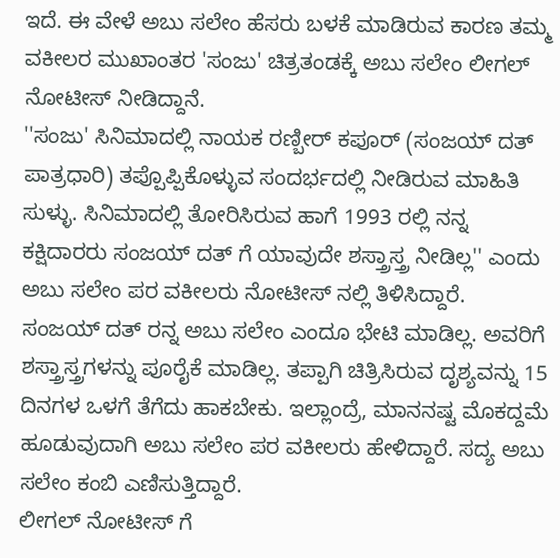ಇದೆ. ಈ ವೇಳೆ ಅಬು ಸಲೇಂ ಹೆಸರು ಬಳಕೆ ಮಾಡಿರುವ ಕಾರಣ ತಮ್ಮ ವಕೀಲರ ಮುಖಾಂತರ 'ಸಂಜು' ಚಿತ್ರತಂಡಕ್ಕೆ ಅಬು ಸಲೇಂ ಲೀಗಲ್ ನೋಟೀಸ್ ನೀಡಿದ್ದಾನೆ.
''ಸಂಜು' ಸಿನಿಮಾದಲ್ಲಿ ನಾಯಕ ರಣ್ಬೀರ್ ಕಪೂರ್ (ಸಂಜಯ್ ದತ್ ಪಾತ್ರಧಾರಿ) ತಪ್ಪೊಪ್ಪಿಕೊಳ್ಳುವ ಸಂದರ್ಭದಲ್ಲಿ ನೀಡಿರುವ ಮಾಹಿತಿ ಸುಳ್ಳು. ಸಿನಿಮಾದಲ್ಲಿ ತೋರಿಸಿರುವ ಹಾಗೆ 1993 ರಲ್ಲಿ ನನ್ನ ಕಕ್ಷಿದಾರರು ಸಂಜಯ್ ದತ್ ಗೆ ಯಾವುದೇ ಶಸ್ತ್ರಾಸ್ತ್ರ ನೀಡಿಲ್ಲ'' ಎಂದು ಅಬು ಸಲೇಂ ಪರ ವಕೀಲರು ನೋಟೀಸ್ ನಲ್ಲಿ ತಿಳಿಸಿದ್ದಾರೆ.
ಸಂಜಯ್ ದತ್ ರನ್ನ ಅಬು ಸಲೇಂ ಎಂದೂ ಭೇಟಿ ಮಾಡಿಲ್ಲ. ಅವರಿಗೆ ಶಸ್ತ್ರಾಸ್ತ್ರಗಳನ್ನು ಪೂರೈಕೆ ಮಾಡಿಲ್ಲ. ತಪ್ಪಾಗಿ ಚಿತ್ರಿಸಿರುವ ದೃಶ್ಯವನ್ನು 15 ದಿನಗಳ ಒಳಗೆ ತೆಗೆದು ಹಾಕಬೇಕು. ಇಲ್ಲಾಂದ್ರೆ, ಮಾನನಷ್ಟ ಮೊಕದ್ದಮೆ ಹೂಡುವುದಾಗಿ ಅಬು ಸಲೇಂ ಪರ ವಕೀಲರು ಹೇಳಿದ್ದಾರೆ. ಸದ್ಯ ಅಬು ಸಲೇಂ ಕಂಬಿ ಎಣಿಸುತ್ತಿದ್ದಾರೆ.
ಲೀಗಲ್ ನೋಟೀಸ್ ಗೆ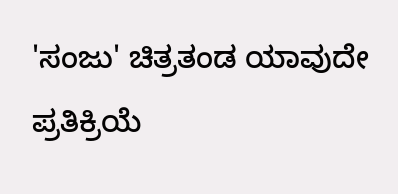'ಸಂಜು' ಚಿತ್ರತಂಡ ಯಾವುದೇ ಪ್ರತಿಕ್ರಿಯೆ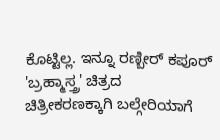ಕೊಟ್ಟಿಲ್ಲ. ಇನ್ನೂ ರಣ್ಬೀರ್ ಕಪೂರ್ 'ಬ್ರಹ್ಮಾಸ್ತ್ರ' ಚಿತ್ರದ ಚಿತ್ರೀಕರಣಕ್ಕಾಗಿ ಬಲ್ಗೇರಿಯಾಗೆ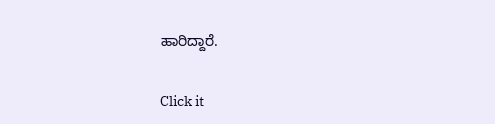ಹಾರಿದ್ದಾರೆ.


Click it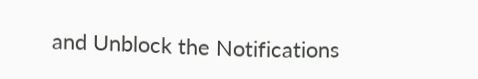and Unblock the Notifications